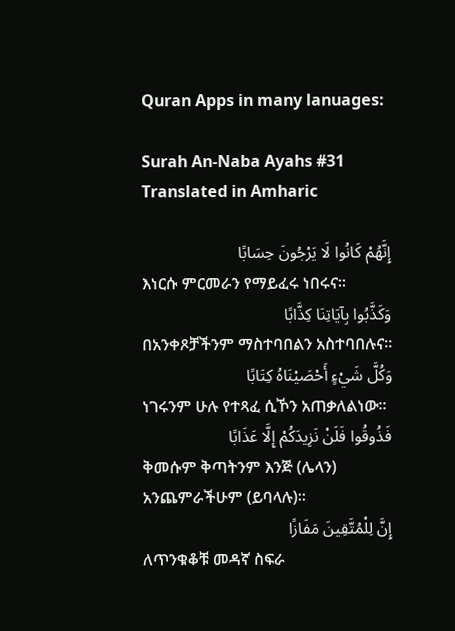Quran Apps in many lanuages:

Surah An-Naba Ayahs #31 Translated in Amharic

إِنَّهُمْ كَانُوا لَا يَرْجُونَ حِسَابًا
እነርሱ ምርመራን የማይፈሩ ነበሩና፡፡
وَكَذَّبُوا بِآيَاتِنَا كِذَّابًا
በአንቀጾቻችንም ማስተባበልን አስተባበሉና፡፡
وَكُلَّ شَيْءٍ أَحْصَيْنَاهُ كِتَابًا
ነገሩንም ሁሉ የተጻፈ ሲኾን አጠቃለልነው፡፡
فَذُوقُوا فَلَنْ نَزِيدَكُمْ إِلَّا عَذَابًا
ቅመሱም ቅጣትንም እንጅ (ሌላን) አንጨምራችሁም (ይባላሉ)፡፡
إِنَّ لِلْمُتَّقِينَ مَفَازًا
ለጥንቁቆቹ መዳኛ ስፍራ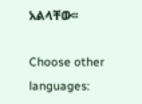አልላቸው፡፡

Choose other languages: